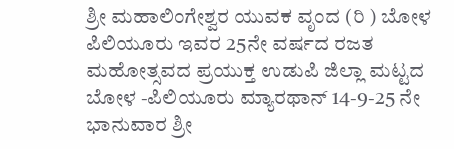ಶ್ರೀ ಮಹಾಲಿಂಗೇಶ್ವರ ಯುವಕ ವೃಂದ (ರಿ ) ಬೋಳ ಪಿಲಿಯೂರು ಇವರ 25ನೇ ವರ್ಷದ ರಜತ ಮಹೋತ್ಸವದ ಪ್ರಯುಕ್ತ ಉಡುಪಿ ಜಿಲ್ಲಾ ಮಟ್ಟದ ಬೋಳ -ಪಿಲಿಯೂರು ಮ್ಯಾರಥಾನ್ 14-9-25 ನೇ ಭಾನುವಾರ ಶ್ರೀ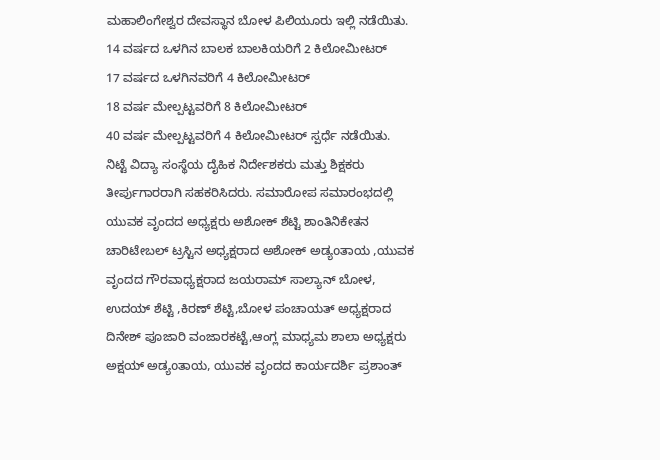ಮಹಾಲಿಂಗೇಶ್ವರ ದೇವಸ್ಥಾನ ಬೋಳ ಪಿಲಿಯೂರು ಇಲ್ಲಿ ನಡೆಯಿತು.
14 ವರ್ಷದ ಒಳಗಿನ ಬಾಲಕ ಬಾಲಕಿಯರಿಗೆ 2 ಕಿಲೋಮೀಟರ್
17 ವರ್ಷದ ಒಳಗಿನವರಿಗೆ 4 ಕಿಲೋಮೀಟರ್
18 ವರ್ಷ ಮೇಲ್ಪಟ್ಟವರಿಗೆ 8 ಕಿಲೋಮೀಟರ್
40 ವರ್ಷ ಮೇಲ್ಪಟ್ಟವರಿಗೆ 4 ಕಿಲೋಮೀಟರ್ ಸ್ಪರ್ಧೆ ನಡೆಯಿತು.
ನಿಟ್ಟೆ ವಿದ್ಯಾ ಸಂಸ್ಥೆಯ ದೈಹಿಕ ನಿರ್ದೇಶಕರು ಮತ್ತು ಶಿಕ್ಷಕರು ತೀರ್ಪುಗಾರರಾಗಿ ಸಹಕರಿಸಿದರು. ಸಮಾರೋಪ ಸಮಾರಂಭದಲ್ಲಿ ಯುವಕ ವೃಂದದ ಅಧ್ಯಕ್ಷರು ಅಶೋಕ್ ಶೆಟ್ಟಿ ಶಾಂತಿನಿಕೇತನ ಚಾರಿಟೇಬಲ್ ಟ್ರಸ್ಟಿನ ಅಧ್ಯಕ್ಷರಾದ ಅಶೋಕ್ ಅಡ್ಯoತಾಯ ,ಯುವಕ ವೃಂದದ ಗೌರವಾಧ್ಯಕ್ಷರಾದ ಜಯರಾಮ್ ಸಾಲ್ಯಾನ್ ಬೋಳ, ಉದಯ್ ಶೆಟ್ಟಿ ,ಕಿರಣ್ ಶೆಟ್ಟಿ,ಬೋಳ ಪಂಚಾಯತ್ ಅಧ್ಯಕ್ಷರಾದ ದಿನೇಶ್ ಪೂಜಾರಿ ವಂಜಾರಕಟ್ಟೆ,ಆಂಗ್ಲ ಮಾಧ್ಯಮ ಶಾಲಾ ಅಧ್ಯಕ್ಷರು ಅಕ್ಷಯ್ ಅಡ್ಯoತಾಯ, ಯುವಕ ವೃಂದದ ಕಾರ್ಯದರ್ಶಿ ಪ್ರಶಾಂತ್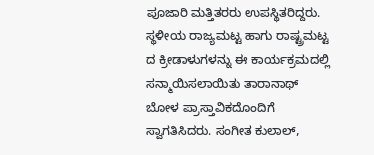ಪೂಜಾರಿ ಮತ್ತಿತರರು ಉಪಸ್ಥಿತರಿದ್ದರು.
ಸ್ಥಳೀಯ ರಾಜ್ಯಮಟ್ಟ ಹಾಗು ರಾಷ್ಟ್ರಮಟ್ಟ ದ ಕ್ರೀಡಾಳುಗಳನ್ನು ಈ ಕಾರ್ಯಕ್ರಮದಲ್ಲಿ ಸನ್ಮಾಯಿಸಲಾಯಿತು ತಾರಾನಾಥ್ ಬೋಳ ಪ್ರಾಸ್ತಾವಿಕದೊಂದಿಗೆ ಸ್ವಾಗತಿಸಿದರು. ಸಂಗೀತ ಕುಲಾಲ್,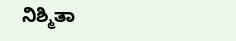ನಿಶ್ಮಿತಾ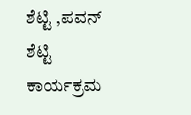ಶೆಟ್ಟಿ ,ಪವನ್ ಶೆಟ್ಟಿ ಕಾರ್ಯಕ್ರಮ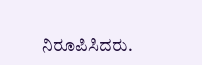ನಿರೂಪಿಸಿದರು.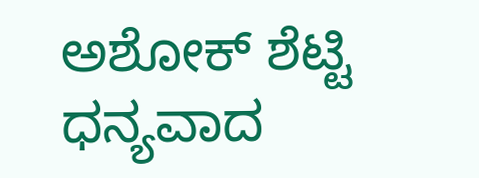ಅಶೋಕ್ ಶೆಟ್ಟಿ ಧನ್ಯವಾದ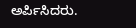ಅರ್ಪಿಸಿದರು.